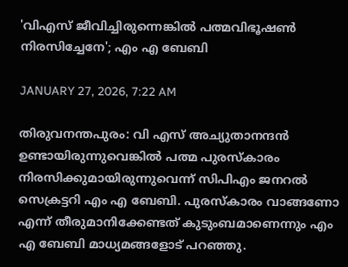'വിഎസ് ജീവിച്ചിരുന്നെങ്കില്‍ പത്മവിഭൂഷണ്‍ നിരസിച്ചേനേ'; എം എ ബേബി

JANUARY 27, 2026, 7:22 AM

തിരുവനന്തപുരം: വി എസ് അച്യുതാനന്ദന്‍ ഉണ്ടായിരുന്നുവെങ്കില്‍ പത്മ പുരസ്‌കാരം നിരസിക്കുമായിരുന്നുവെന്ന് സിപിഎം ജനറല്‍ സെക്രട്ടറി എം എ ബേബി. പുരസ്‌കാരം വാങ്ങണോ എന്ന് തീരുമാനിക്കേണ്ടത് കുടുംബമാണെന്നും എം എ ബേബി മാധ്യമങ്ങളോട് പറഞ്ഞു.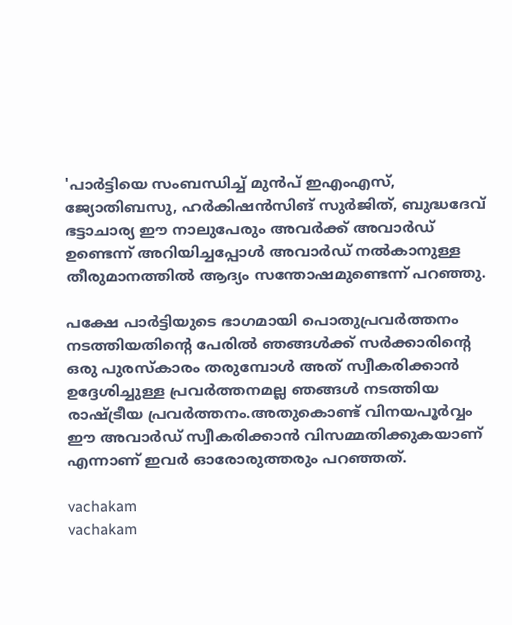'പാര്‍ട്ടിയെ സംബന്ധിച്ച് മുന്‍പ് ഇഎംഎസ്, ജ്യോതിബസു, ഹര്‍കിഷന്‍സിങ് സുര്‍ജിത്, ബുദ്ധദേവ് ഭട്ടാചാര്യ ഈ നാലുപേരും അവര്‍ക്ക് അവാര്‍ഡ് ഉണ്ടെന്ന് അറിയിച്ചപ്പോള്‍ അവാര്‍ഡ് നല്‍കാനുള്ള തീരുമാനത്തില്‍ ആദ്യം സന്തോഷമുണ്ടെന്ന് പറഞ്ഞു.

പക്ഷേ പാര്‍ട്ടിയുടെ ഭാഗമായി പൊതുപ്രവര്‍ത്തനം നടത്തിയതിന്റെ പേരില്‍ ഞങ്ങള്‍ക്ക് സര്‍ക്കാരിന്റെ ഒരു പുരസ്‌കാരം തരുമ്പോള്‍ അത് സ്വീകരിക്കാന്‍ ഉദ്ദേശിച്ചുള്ള പ്രവര്‍ത്തനമല്ല ഞങ്ങള്‍ നടത്തിയ രാഷ്ട്രീയ പ്രവര്‍ത്തനം.അതുകൊണ്ട് വിനയപൂര്‍വ്വം ഈ അവാര്‍ഡ് സ്വീകരിക്കാന്‍ വിസമ്മതിക്കുകയാണ് എന്നാണ് ഇവര്‍ ഓരോരുത്തരും പറഞ്ഞത്.

vachakam
vachakam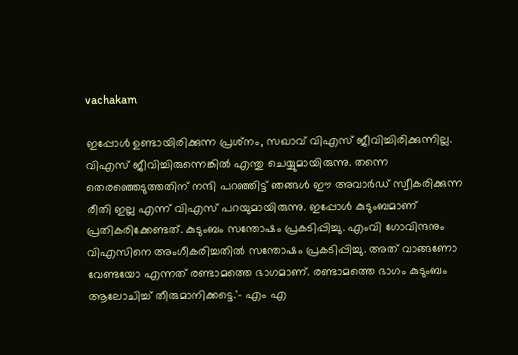vachakam

ഇപ്പോള്‍ ഉണ്ടായിരിക്കുന്ന പ്രശ്‌നം, സഖാവ് വിഎസ് ജീവിച്ചിരിക്കുന്നില്ല. വിഎസ് ജീവിച്ചിരുന്നെങ്കില്‍ എന്തു ചെയ്യുമായിരുന്നു. തന്നെ തെരഞ്ഞെടുത്തതിന് നന്ദി പറഞ്ഞിട്ട് ഞങ്ങള്‍ ഈ അവാര്‍ഡ് സ്വീകരിക്കുന്ന രീതി ഇല്ല എന്ന് വിഎസ് പറയുമായിരുന്നു. ഇപ്പോള്‍ കുടുംബമാണ് പ്രതികരിക്കേണ്ടത്. കുടുംബം സന്തോഷം പ്രകടിപ്പിച്ചു. എംവി ഗോവിന്ദനും വിഎസിനെ അംഗീകരിച്ചതില്‍ സന്തോഷം പ്രകടിപ്പിച്ചു. അത് വാങ്ങണോ വേണ്ടയോ എന്നത് രണ്ടാമത്തെ ഭാഗമാണ്. രണ്ടാമത്തെ ഭാഗം കുടുംബം ആലോചിച്ച് തീരുമാനിക്കട്ടെ.'- എം എ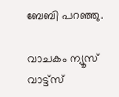ബേബി പറഞ്ഞു.

വാചകം ന്യൂസ് വാട്ട്സ്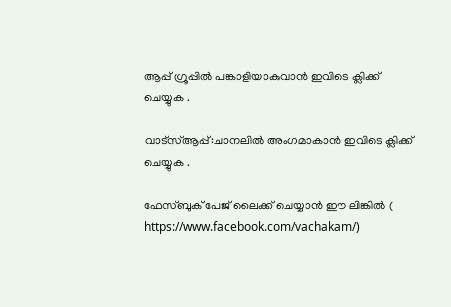ആപ്പ് ഗ്രൂപ്പിൽ പങ്കാളിയാകുവാൻ ഇവിടെ ക്ലിക്ക് ചെയ്യുക .

വാട്സ്ആപ്പ്:ചാനലിൽ അംഗമാകാൻ ഇവിടെ ക്ലിക്ക് ചെയ്യുക .

ഫേസ്ബുക് പേജ് ലൈക്ക് ചെയ്യാൻ ഈ ലിങ്കിൽ (
https://www.facebook.com/vachakam/)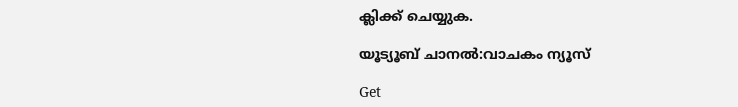ക്ലിക്ക് ചെയ്യുക.

യൂട്യൂബ് ചാനൽ:വാചകം ന്യൂസ്

Get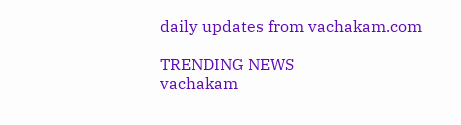daily updates from vachakam.com

TRENDING NEWS
vachakam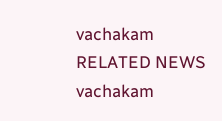vachakam
RELATED NEWS
vachakam